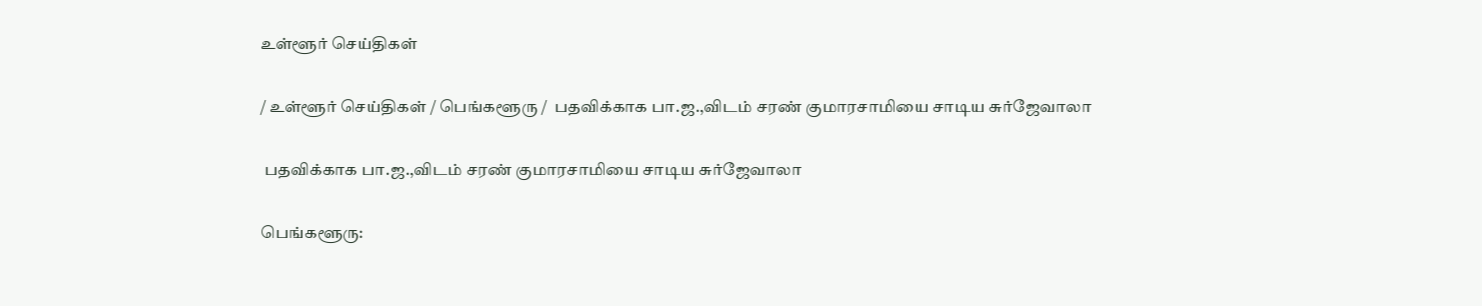உள்ளூர் செய்திகள்

/ உள்ளூர் செய்திகள் / பெங்களூரு /  பதவிக்காக பா.ஜ.,விடம் சரண் குமாரசாமியை சாடிய சுர்ஜேவாலா

 பதவிக்காக பா.ஜ.,விடம் சரண் குமாரசாமியை சாடிய சுர்ஜேவாலா

பெங்களூரு: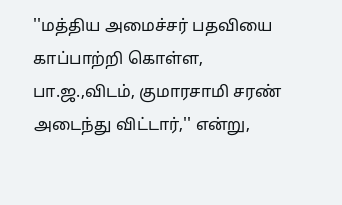''மத்திய அமைச்சர் பதவியை காப்பாற்றி கொள்ள, பா.ஜ.,விடம், குமாரசாமி சரண் அடைந்து விட்டார்,'' என்று,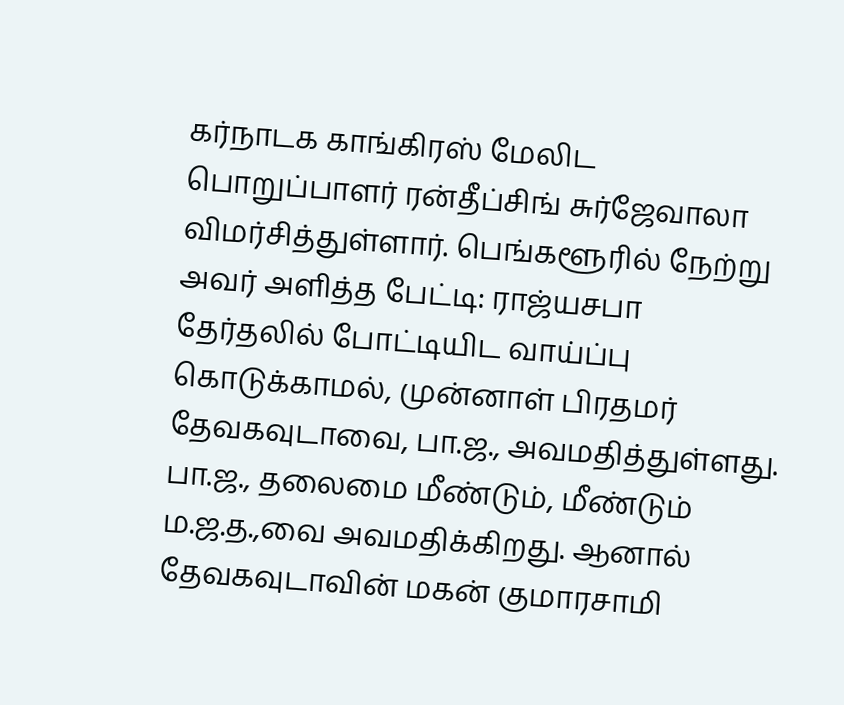கர்நாடக காங்கிரஸ் மேலிட பொறுப்பாளர் ரன்தீப்சிங் சுர்ஜேவாலா விமர்சித்துள்ளார். பெங்களூரில் நேற்று அவர் அளித்த பேட்டி: ராஜ்யசபா தேர்தலில் போட்டியிட வாய்ப்பு கொடுக்காமல், முன்னாள் பிரதமர் தேவகவுடாவை, பா.ஜ., அவமதித்துள்ளது. பா.ஜ., தலைமை மீண்டும், மீண்டும் ம.ஜ.த.,வை அவமதிக்கிறது. ஆனால் தேவகவுடாவின் மகன் குமாரசாமி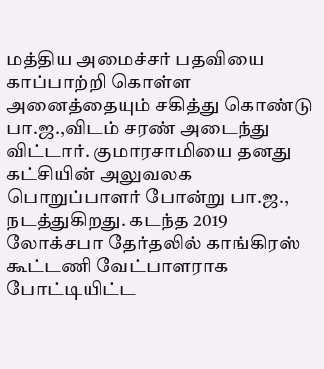மத்திய அமைச்சர் பதவியை காப்பாற்றி கொள்ள அனைத்தையும் சகித்து கொண்டு பா.ஜ.,விடம் சரண் அடைந்து விட்டார். குமாரசாமியை தனது கட்சியின் அலுவலக பொறுப்பாளர் போன்று பா.ஜ., நடத்துகிறது. கடந்த 2019 லோக்சபா தேர்தலில் காங்கிரஸ் கூட்டணி வேட்பாளராக போட்டியிட்ட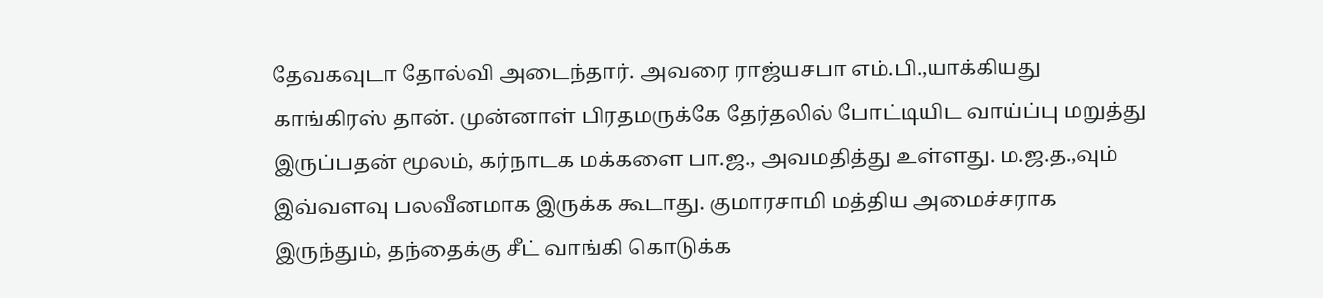தேவகவுடா தோல்வி அடைந்தார். அவரை ராஜ்யசபா எம்.பி.,யாக்கியது காங்கிரஸ் தான். முன்னாள் பிரதமருக்கே தேர்தலில் போட்டியிட வாய்ப்பு மறுத்து இருப்பதன் மூலம், கர்நாடக மக்களை பா.ஜ., அவமதித்து உள்ளது. ம.ஜ.த.,வும் இவ்வளவு பலவீனமாக இருக்க கூடாது. குமாரசாமி மத்திய அமைச்சராக இருந்தும், தந்தைக்கு சீட் வாங்கி கொடுக்க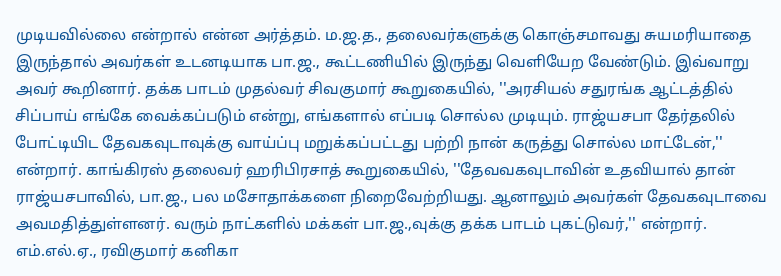முடியவில்லை என்றால் என்ன அர்த்தம். ம.ஜ.த., தலைவர்களுக்கு கொஞ்சமாவது சுயமரியாதை இருந்தால் அவர்கள் உடனடியாக பா.ஜ., கூட்டணியில் இருந்து வெளியேற வேண்டும். இவ்வாறு அவர் கூறினார். தக்க பாடம் முதல்வர் சிவகுமார் கூறுகையில், ''அரசியல் சதுரங்க ஆட்டத்தில் சிப்பாய் எங்கே வைக்கப்படும் என்று, எங்களால் எப்படி சொல்ல முடியும். ராஜ்யசபா தேர்தலில் போட்டியிட தேவகவுடாவுக்கு வாய்ப்பு மறுக்கப்பட்டது பற்றி நான் கருத்து சொல்ல மாட்டேன்,'' என்றார். காங்கிரஸ் தலைவர் ஹரிபிரசாத் கூறுகையில், ''தேவவகவுடாவின் உதவியால் தான் ராஜ்யசபாவில், பா.ஜ., பல மசோதாக்களை நிறைவேற்றியது. ஆனாலும் அவர்கள் தேவகவுடாவை அவமதித்துள்ளனர். வரும் நாட்களில் மக்கள் பா.ஜ.,வுக்கு தக்க பாடம் புகட்டுவர்,'' என்றார். எம்.எல்.ஏ., ரவிகுமார் கனிகா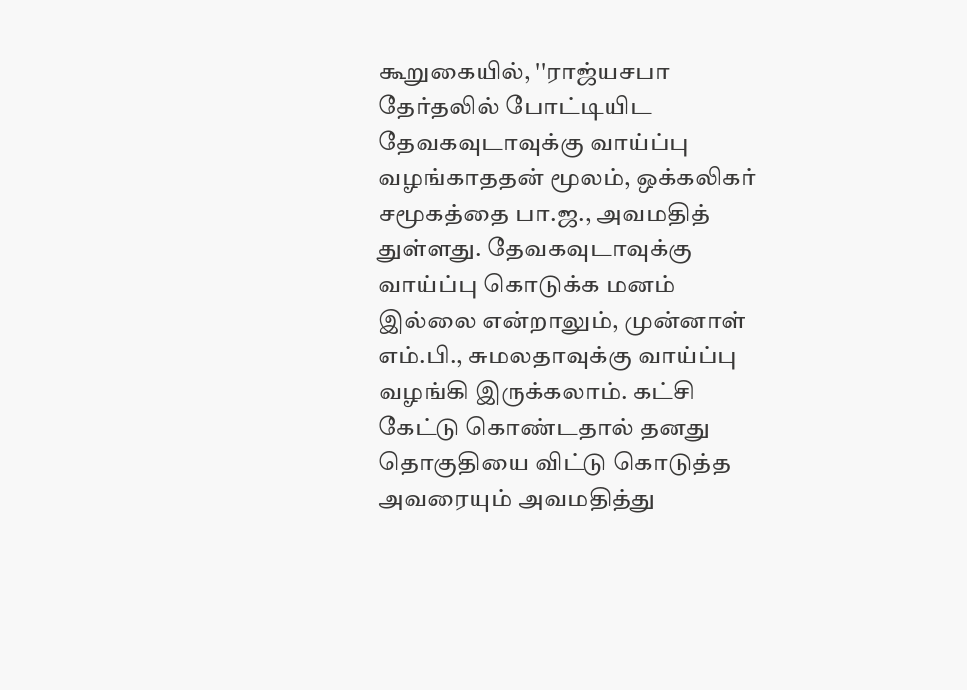கூறுகையில், ''ராஜ்யசபா தேர்தலில் போட்டியிட தேவகவுடாவுக்கு வாய்ப்பு வழங்காததன் மூலம், ஒக்கலிகர் சமூகத்தை பா.ஜ., அவமதித் துள்ளது. தேவகவுடாவுக்கு வாய்ப்பு கொடுக்க மனம் இல்லை என்றாலும், முன்னாள் எம்.பி., சுமலதாவுக்கு வாய்ப்பு வழங்கி இருக்கலாம். கட்சி கேட்டு கொண்டதால் தனது தொகுதியை விட்டு கொடுத்த அவரையும் அவமதித்து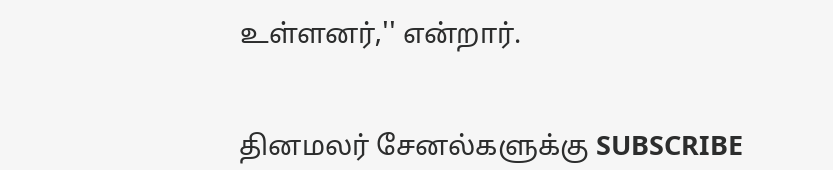உள்ளனர்,'' என்றார்.


தினமலர் சேனல்களுக்கு SUBSCRIBE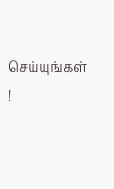செய்யுங்கள் !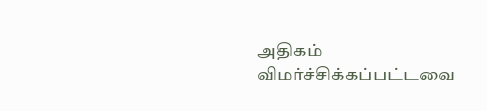அதிகம் விமர்ச்சிக்கப்பட்டவை